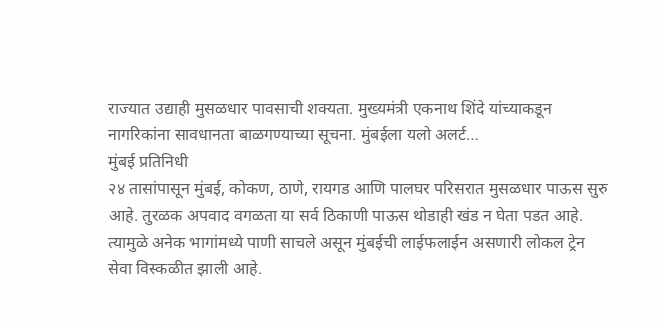राज्यात उद्याही मुसळधार पावसाची शक्यता. मुख्यमंत्री एकनाथ शिंदे यांच्याकडून नागरिकांना सावधानता बाळगण्याच्या सूचना. मुंबईला यलो अलर्ट…
मुंबई प्रतिनिधी
२४ तासांपासून मुंबई, कोकण, ठाणे, रायगड आणि पालघर परिसरात मुसळधार पाऊस सुरु आहे. तुरळक अपवाद वगळता या सर्व ठिकाणी पाऊस थोडाही खंड न घेता पडत आहे. त्यामुळे अनेक भागांमध्ये पाणी साचले असून मुंबईची लाईफलाईन असणारी लोकल ट्रेन सेवा विस्कळीत झाली आहे.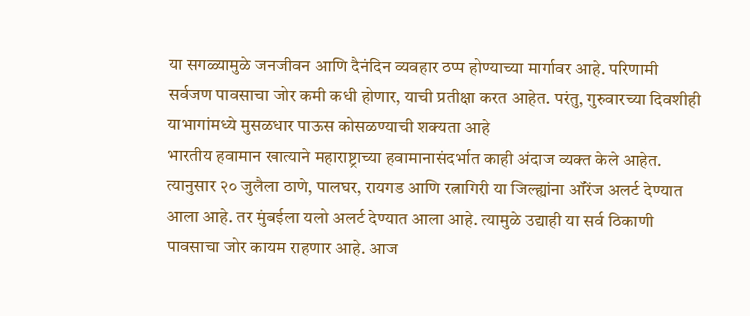या सगळ्यामुळे जनजीवन आणि दैनंदिन व्यवहार ठप्प होण्याच्या मार्गावर आहे. परिणामी सर्वजण पावसाचा जोर कमी कधी होणार, याची प्रतीक्षा करत आहेत. परंतु, गुरुवारच्या दिवशीही याभागांमध्ये मुसळधार पाऊस कोसळण्याची शक्यता आहे
भारतीय हवामान खात्याने महाराष्ट्राच्या हवामानासंदर्भात काही अंदाज व्यक्त केले आहेत. त्यानुसार २० जुलैला ठाणे, पालघर, रायगड आणि रत्नागिरी या जिल्ह्यांना ऑरेंज अलर्ट देण्यात आला आहे. तर मुंबईला यलो अलर्ट देण्यात आला आहे. त्यामुळे उद्याही या सर्व ठिकाणी पावसाचा जोर कायम राहणार आहे. आज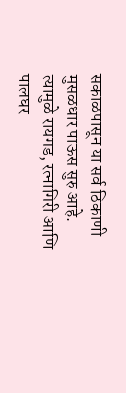सकाळपासून या सर्व ठिकाणी मुसळधार पाऊस सुरु आहे. त्यामुळे रायगड, रत्नागिरी आणि पालघर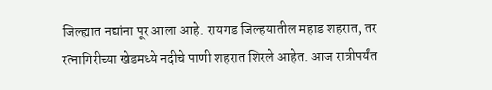जिल्ह्यात नद्यांना पूर आला आहे. रायगड जिल्हयातील महाड शहरात, तर रत्नागिरीच्या खेडमध्ये नदीचे पाणी शहरात शिरले आहेत. आज रात्रीपर्यंत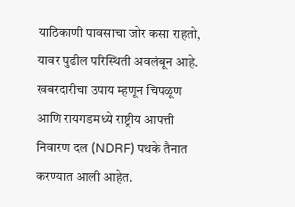याठिकाणी पावसाचा जोर कसा राहतो, यावर पुढील परिस्थिती अवलंबून आहे. खबरदारीचा उपाय म्हणून चिपळूण आणि रायगडमध्ये राष्ट्रीय आपत्ती निवारण दल (NDRF) पथके तैनात करण्यात आली आहेत.